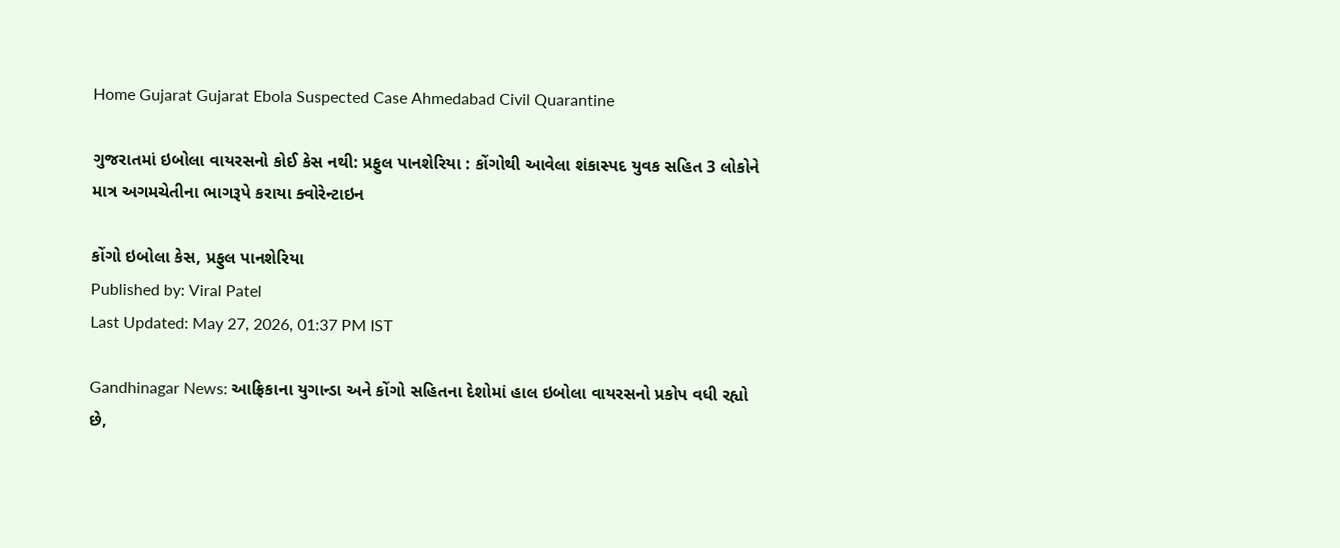Home Gujarat Gujarat Ebola Suspected Case Ahmedabad Civil Quarantine

ગુજરાતમાં ઇબોલા વાયરસનો કોઈ કેસ નથી: પ્રફુલ પાનશેરિયા : કોંગોથી આવેલા શંકાસ્પદ યુવક સહિત 3 લોકોને માત્ર અગમચેતીના ભાગરૂપે કરાયા ક્વોરેન્ટાઇન

કોંગો ઇબોલા કેસ, પ્રફુલ પાનશેરિયા
Published by: Viral Patel
Last Updated: May 27, 2026, 01:37 PM IST

Gandhinagar News: આફ્રિકાના યુગાન્ડા અને કોંગો સહિતના દેશોમાં હાલ ઇબોલા વાયરસનો પ્રકોપ વધી રહ્યો છે,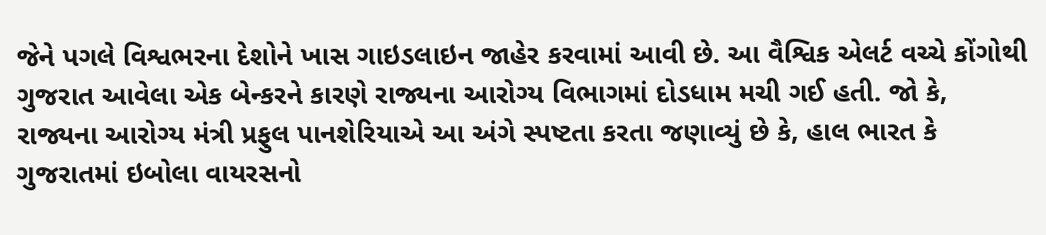જેને પગલે વિશ્વભરના દેશોને ખાસ ગાઇડલાઇન જાહેર કરવામાં આવી છે. આ વૈશ્વિક એલર્ટ વચ્ચે કોંગોથી ગુજરાત આવેલા એક બેન્કરને કારણે રાજ્યના આરોગ્ય વિભાગમાં દોડધામ મચી ગઈ હતી. જો કે, રાજ્યના આરોગ્ય મંત્રી પ્રફુલ પાનશેરિયાએ આ અંગે સ્પષ્ટતા કરતા જણાવ્યું છે કે, હાલ ભારત કે ગુજરાતમાં ઇબોલા વાયરસનો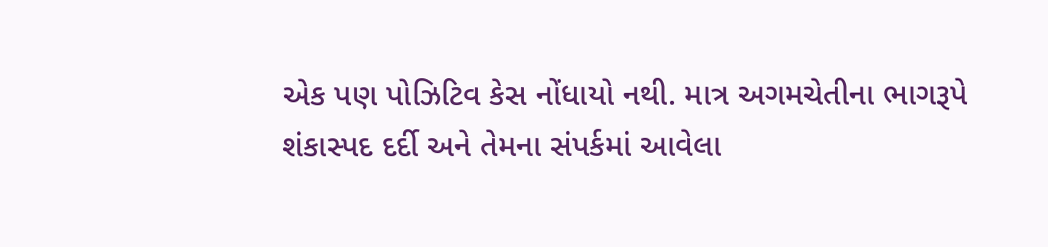એક પણ પોઝિટિવ કેસ નોંધાયો નથી. માત્ર અગમચેતીના ભાગરૂપે શંકાસ્પદ દર્દી અને તેમના સંપર્કમાં આવેલા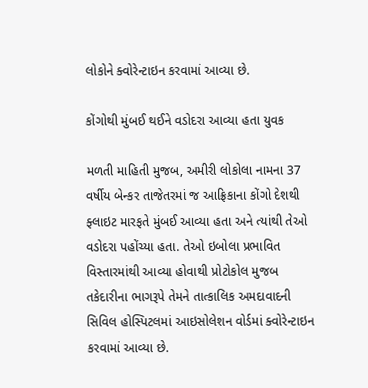લોકોને ક્વોરેન્ટાઇન કરવામાં આવ્યા છે.

કોંગોથી મુંબઈ થઈને વડોદરા આવ્યા હતા યુવક

મળતી માહિતી મુજબ, અમીરી લોકોલા નામના 37 વર્ષીય બેન્કર તાજેતરમાં જ આફ્રિકાના કોંગો દેશથી ફ્લાઇટ મારફતે મુંબઈ આવ્યા હતા અને ત્યાંથી તેઓ વડોદરા પહોંચ્યા હતા. તેઓ ઇબોલા પ્રભાવિત વિસ્તારમાંથી આવ્યા હોવાથી પ્રોટોકોલ મુજબ તકેદારીના ભાગરૂપે તેમને તાત્કાલિક અમદાવાદની સિવિલ હોસ્પિટલમાં આઇસોલેશન વોર્ડમાં ક્વોરેન્ટાઇન કરવામાં આવ્યા છે.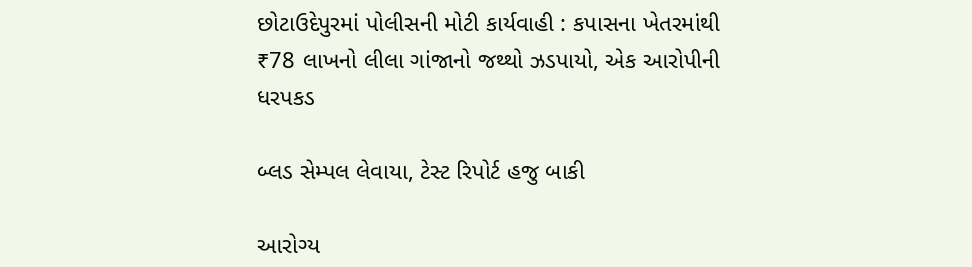છોટાઉદેપુરમાં પોલીસની મોટી કાર્યવાહી : કપાસના ખેતરમાંથી ₹78 લાખનો લીલા ગાંજાનો જથ્થો ઝડપાયો, એક આરોપીની ધરપકડ

બ્લડ સેમ્પલ લેવાયા, ટેસ્ટ રિપોર્ટ હજુ બાકી

આરોગ્ય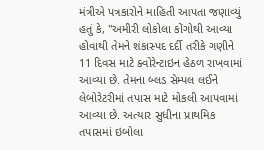મંત્રીએ પત્રકારોને માહિતી આપતા જણાવ્યું હતું કે, "અમીરી લોકોલા કોંગોથી આવ્યા હોવાથી તેમને શંકાસ્પદ દર્દી તરીકે ગણીને 11 દિવસ માટે ક્વોરેન્ટાઇન હેઠળ રાખવામાં આવ્યા છે. તેમના બ્લડ સેમ્પલ લઈને લેબોરેટરીમાં તપાસ માટે મોકલી આપવામાં આવ્યા છે. અત્યાર સુધીના પ્રાથમિક તપાસમાં ઇબોલા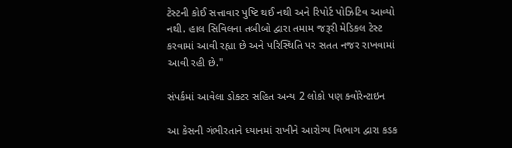ટેસ્ટની કોઈ સત્તાવાર પુષ્ટિ થઈ નથી અને રિપોર્ટ પોઝિટિવ આવ્યો નથી. હાલ સિવિલના તબીબો દ્વારા તમામ જરૂરી મેડિકલ ટેસ્ટ કરવામાં આવી રહ્યા છે અને પરિસ્થિતિ પર સતત નજર રાખવામાં આવી રહી છે."

સંપર્કમાં આવેલા ડોક્ટર સહિત અન્ય 2 લોકો પણ ક્વોરેન્ટાઇન

આ કેસની ગંભીરતાને ધ્યાનમાં રાખીને આરોગ્ય વિભાગ દ્વારા કડક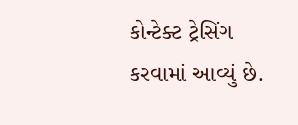કોન્ટેક્ટ ટ્રેસિંગ કરવામાં આવ્યું છે.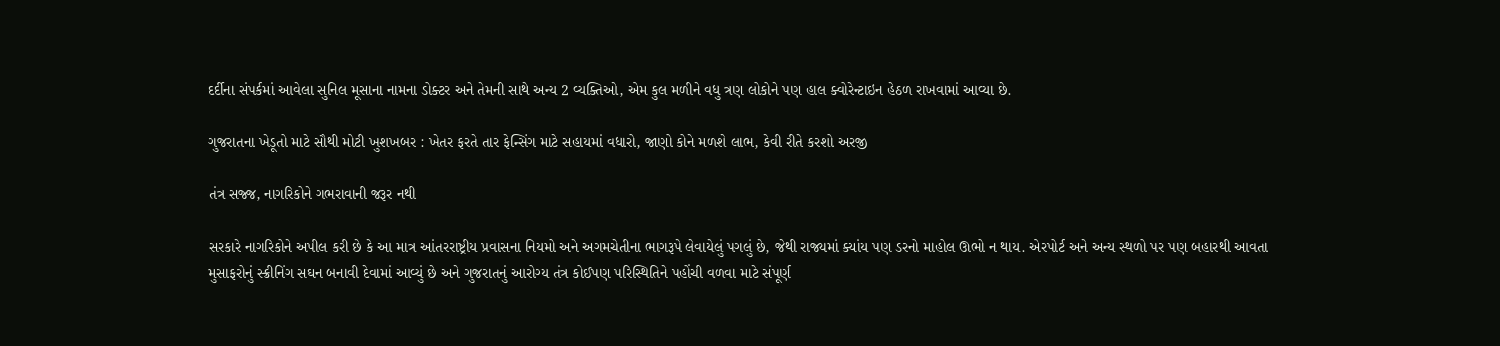દર્દીના સંપર્કમાં આવેલા સુનિલ મૂસાના નામના ડોક્ટર અને તેમની સાથે અન્ય 2 વ્યક્તિઓ, એમ કુલ મળીને વધુ ત્રણ લોકોને પણ હાલ ક્વોરેન્ટાઇન હેઠળ રાખવામાં આવ્યા છે.

ગુજરાતના ખેડૂતો માટે સૌથી મોટી ખુશખબર : ખેતર ફરતે તાર ફેન્સિંગ માટે સહાયમાં વધારો, જાણો કોને મળશે લાભ, કેવી રીતે કરશો અરજી

તંત્ર સજ્જ, નાગરિકોને ગભરાવાની જરૂર નથી

સરકારે નાગરિકોને અપીલ કરી છે કે આ માત્ર આંતરરાષ્ટ્રીય પ્રવાસના નિયમો અને અગમચેતીના ભાગરૂપે લેવાયેલું પગલું છે, જેથી રાજ્યમાં ક્યાંય પણ ડરનો માહોલ ઊભો ન થાય. એરપોર્ટ અને અન્ય સ્થળો પર પણ બહારથી આવતા મુસાફરોનું સ્ક્રીનિંગ સઘન બનાવી દેવામાં આવ્યું છે અને ગુજરાતનું આરોગ્ય તંત્ર કોઈપણ પરિસ્થિતિને પહોંચી વળવા માટે સંપૂર્ણ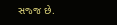સજ્જ છે.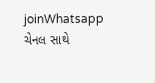joinWhatsapp ચેનલ સાથે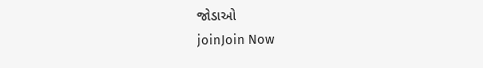જોડાઓ
joinJoin Now